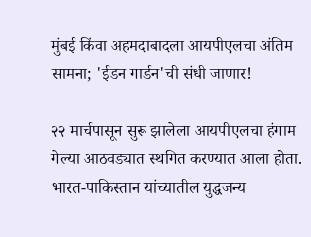मुंबई किंवा अहमदाबादला आयपीएलचा अंतिम सामना; 'ईडन गार्डन'ची संधी जाणार!

२२ मार्चपासून सुरू झालेला आयपीएलचा हंगाम गेल्या आठवड्यात स्थगित करण्यात आला होता. भारत-पाकिस्तान यांच्यातील युद्धजन्य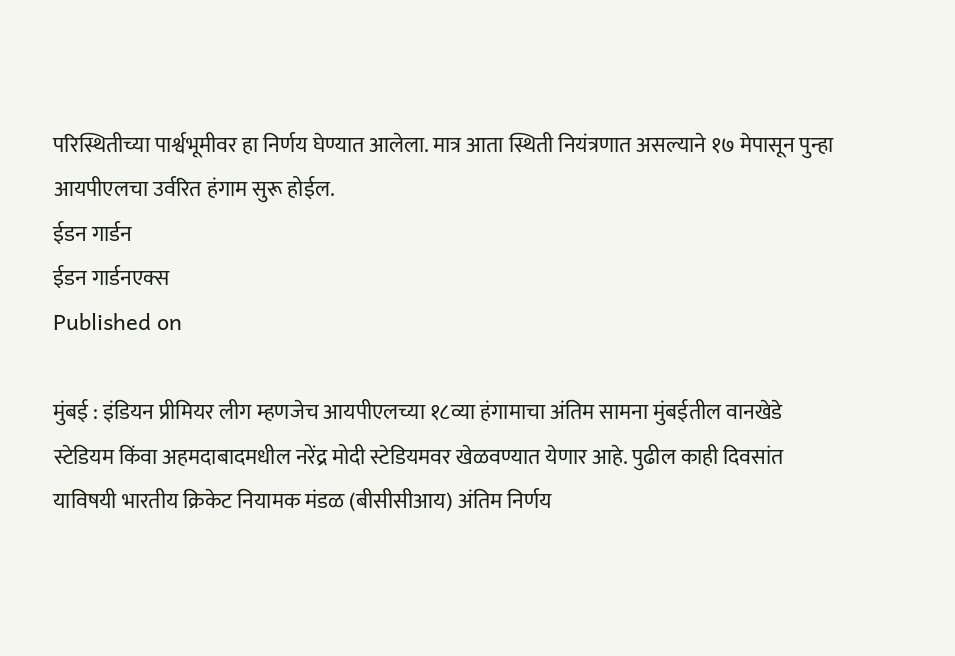परिस्थितीच्या पार्श्वभूमीवर हा निर्णय घेण्यात आलेला. मात्र आता स्थिती नियंत्रणात असल्याने १७ मेपासून पुन्हा आयपीएलचा उर्वरित हंगाम सुरू होईल.
ईडन गार्डन
ईडन गार्डनएक्स
Published on

मुंबई : इंडियन प्रीमियर लीग म्हणजेच आयपीएलच्या १८व्या हंगामाचा अंतिम सामना मुंबईतील वानखेडे स्टेडियम किंवा अहमदाबादमधील नरेंद्र मोदी स्टेडियमवर खेळवण्यात येणार आहे. पुढील काही दिवसांत याविषयी भारतीय क्रिकेट नियामक मंडळ (बीसीसीआय) अंतिम निर्णय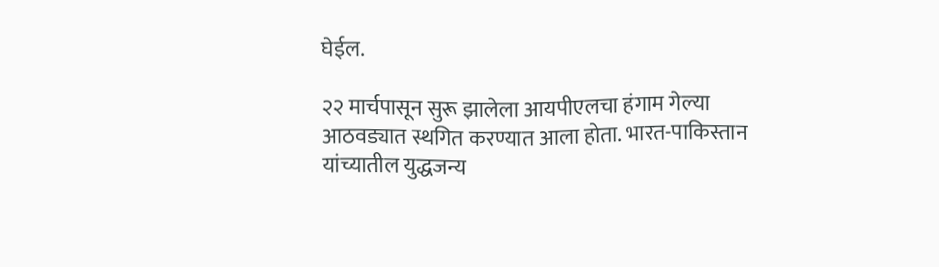घेईल.

२२ मार्चपासून सुरू झालेला आयपीएलचा हंगाम गेल्या आठवड्यात स्थगित करण्यात आला होता. भारत-पाकिस्तान यांच्यातील युद्धजन्य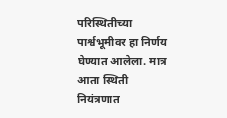परिस्थितीच्या पार्श्वभूमीवर हा निर्णय घेण्यात आलेला. मात्र आता स्थिती नियंत्रणात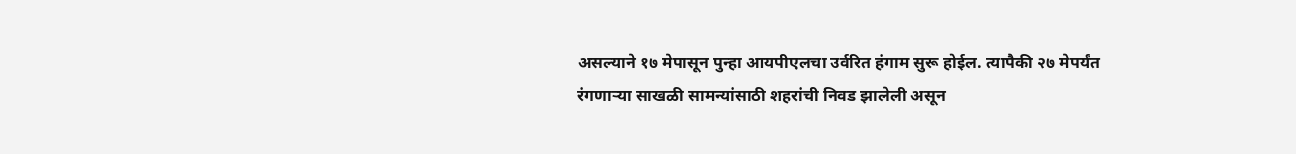असल्याने १७ मेपासून पुन्हा आयपीएलचा उर्वरित हंगाम सुरू होईल. त्यापैकी २७ मेपर्यंत रंगणाऱ्या साखळी सामन्यांसाठी शहरांची निवड झालेली असून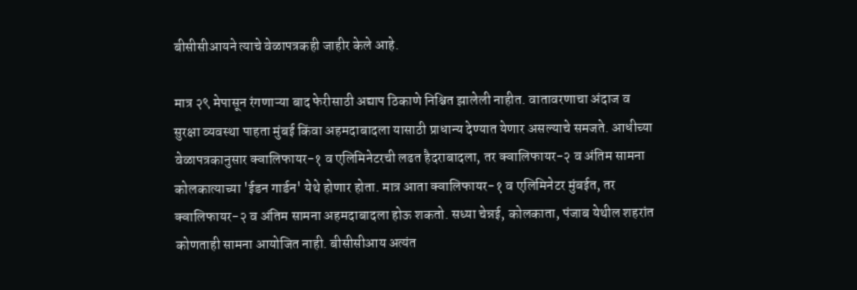बीसीसीआयने त्याचे वेळापत्रकही जाहीर केले आहे.

मात्र २९ मेपासून रंगणाऱ्या बाद फेरीसाठी अद्याप ठिकाणे निश्चित झालेली नाहीत. वातावरणाचा अंदाज व सुरक्षा व्यवस्था पाहता मुंबई किंवा अहमदाबादला यासाठी प्राधान्य देण्यात येणार असल्याचे समजते. आधीच्या वेळापत्रकानुसार क्वालिफायर-१ व एलिमिनेटरची लढत हैदराबादला, तर क्वालिफायर-२ व अंतिम सामना कोलकात्याच्या 'ईडन गार्डन' येथे होणार होता. मात्र आता क्वालिफायर-१ व एलिमिनेटर मुंबईत, तर क्वालिफायर-२ व अंतिम सामना अहमदाबादला होऊ शकतो. सध्या चेन्नई, कोलकाता, पंजाब येथील शहरांत कोणताही सामना आयोजित नाही. बीसीसीआय अत्यंत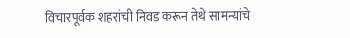विचारपूर्वक शहरांची निवड करून तेथे सामन्यांचे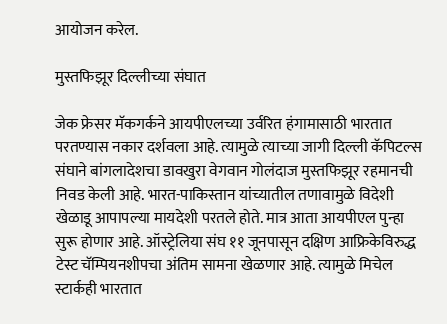आयोजन करेल.

मुस्तफिझूर दिल्लीच्या संघात

जेक फ्रेसर मॅकगर्कने आयपीएलच्या उर्वरित हंगामासाठी भारतात परतण्यास नकार दर्श‌वला आहे. त्यामुळे त्याच्या जागी दिल्ली कॅपिटल्स संघाने बांगलादेशचा डावखुरा वेगवान गोलंदाज मुस्तफिझूर रहमानची निवड केली आहे. भारत-पाकिस्तान यांच्यातील तणावामुळे विदेशी खेळाडू आपापल्या मायदेशी परतले होते. मात्र आता आयपीएल पुन्हा सुरू होणार आहे. ऑस्ट्रेलिया संघ ११ जूनपासून दक्षिण आफ्रिकेविरुद्ध टेस्ट चॅम्पियनशीपचा अंतिम सामना खेळणार आहे. त्यामुळे मिचेल स्टार्कही भारतात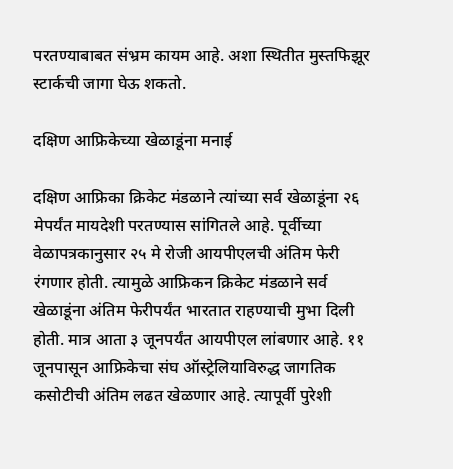परतण्याबाबत संभ्रम कायम आहे. अशा स्थितीत मुस्तफिझूर स्टार्कची जागा घेऊ शकतो.

दक्षिण आफ्रिकेच्या खेळाडूंना मनाई

दक्षिण आफ्रिका क्रिकेट मंडळाने त्यांच्या सर्व खेळाडूंना २६ मेपर्यंत मायदेशी परतण्यास सांगितले आहे. पूर्वीच्या वेळापत्रकानुसार २५ मे रोजी आयपीएलची अंतिम फेरी रंगणार होती. त्यामुळे आफ्रिकन क्रिकेट मंडळाने सर्व खेळाडूंना अंतिम फेरीपर्यंत भारतात राहण्याची मुभा दिली होती. मात्र आता ३ जूनपर्यंत आयपीएल लांबणार आहे. ११ जूनपासून आफ्रिकेचा संघ ऑस्ट्रेलियाविरुद्ध जागतिक कसोटीची अंतिम लढत खेळणार आहे. त्यापूर्वी पुरेशी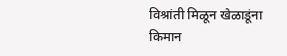विश्रांती मिळून खेळाडूंना किमान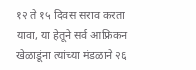१२ ते १५ दिवस सराव करता यावा, या हेतूने सर्व आफ्रिकन खेळाडूंना त्यांच्या मंडळाने २६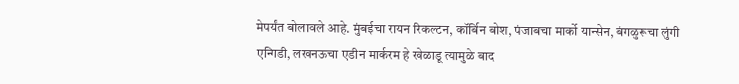मेपर्यंत बोलावले आहे. मुंबईचा रायन रिकल्टन, कॉर्बिन बोश, पंजाबचा मार्को यान्सेन, बंगळुरूचा लुंगी एन्गिडी, लखनऊचा एडीन मार्करम हे खेळाडू त्यामुळे बाद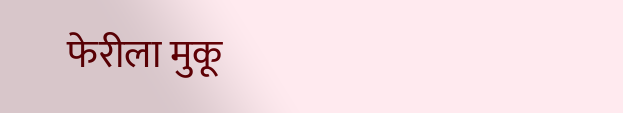फेरीला मुकू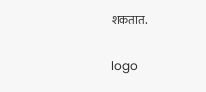शकतात.

logo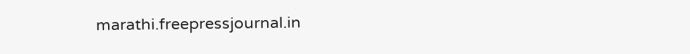marathi.freepressjournal.in